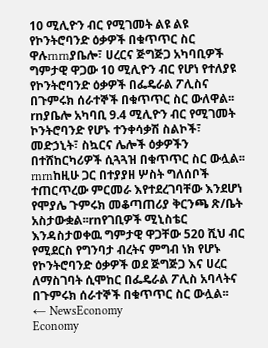10 ሚሊዮን ብር የሚገመት ልዩ ልዩ የኮንትሮባንድ ዕቃዎች በቁጥጥር ስር ዋሉrnrnያቤሎ፣ ሀረርና ጅግጅጋ አካባቢዎች ግምታዊ ዋጋው 10 ሚሊዮን ብር የሆነ የተለያዩ የኮንትሮባንድ ዕቃዎች በፌዴራል ፖሊስና በጉምሩክ ሰራተኞች በቁጥጥር ስር ውለዋል፡፡rnያቤሎ አካባቢ 9.4 ሚሊዮን ብር የሚገመት ኮንትሮባንድ የሆኑ ተንቀሳቃሽ ስልኮች፣ መድኃኒት፣ ስኳርና ሌሎች ዕቃዎችን በተሸከርካሪዎች ሲጓጓዝ በቁጥጥር ስር ውሏል፡፡rnrnከዚሁ ጋር በተያያዘ ሦስት ግለሰቦች ተጠርጥረው ምርመራ እየተደረገባቸው እንደሆነ የሞያሌ ጉምሩክ መቆጣጠሪያ ቅርንጫ ጽ/ቤት አስታውቋል፡፡rnየገቢዎች ሚኒስቴር እንዳስታወቀዉ ግምታዊ ዋጋቸው 520 ሺህ ብር የሚደርስ የግንባታ ብረትና ምግብ ነክ የሆኑ የኮንትሮባንድ ዕቃዎች ወደ ጅግጅጋ እና ሀረር ለማስገባት ሲሞከር በፌዴራል ፖሊስ አባላትና በጉምሩክ ሰራተኞች በቁጥጥር ስር ውሏል፡፡
← NewsEconomy
Economy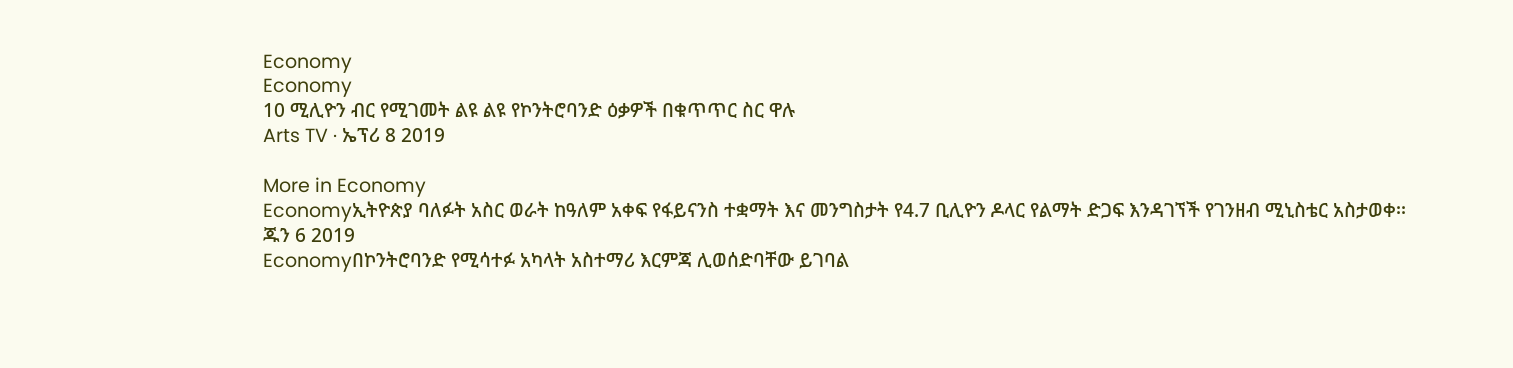Economy
Economy
10 ሚሊዮን ብር የሚገመት ልዩ ልዩ የኮንትሮባንድ ዕቃዎች በቁጥጥር ስር ዋሉ
Arts TV · ኤፕሪ 8 2019

More in Economy
Economyኢትዮጵያ ባለፉት አስር ወራት ከዓለም አቀፍ የፋይናንስ ተቋማት እና መንግስታት የ4.7 ቢሊዮን ዶላር የልማት ድጋፍ እንዳገኘች የገንዘብ ሚኒስቴር አስታወቀ፡፡
ጁን 6 2019
Economyበኮንትሮባንድ የሚሳተፉ አካላት አስተማሪ እርምጃ ሊወሰድባቸው ይገባል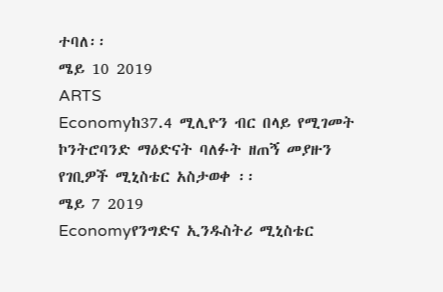ተባለ፡፡
ሜይ 10 2019
ARTS
Economyከ37.4 ሚሊዮን ብር በላይ የሚገመት ኮንትሮባንድ ማዕድናት ባለፉት ዘጠኝ መያዙን የገቢዎች ሚኒስቴር አስታወቀ ፡፡
ሜይ 7 2019
Economyየንግድና ኢንዱስትሪ ሚኒስቴር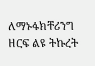ለማኑፋክቸሪንግ ዘርፍ ልዩ ትኩረት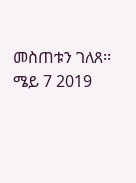መስጠቱን ገለጸ፡፡
ሜይ 7 2019